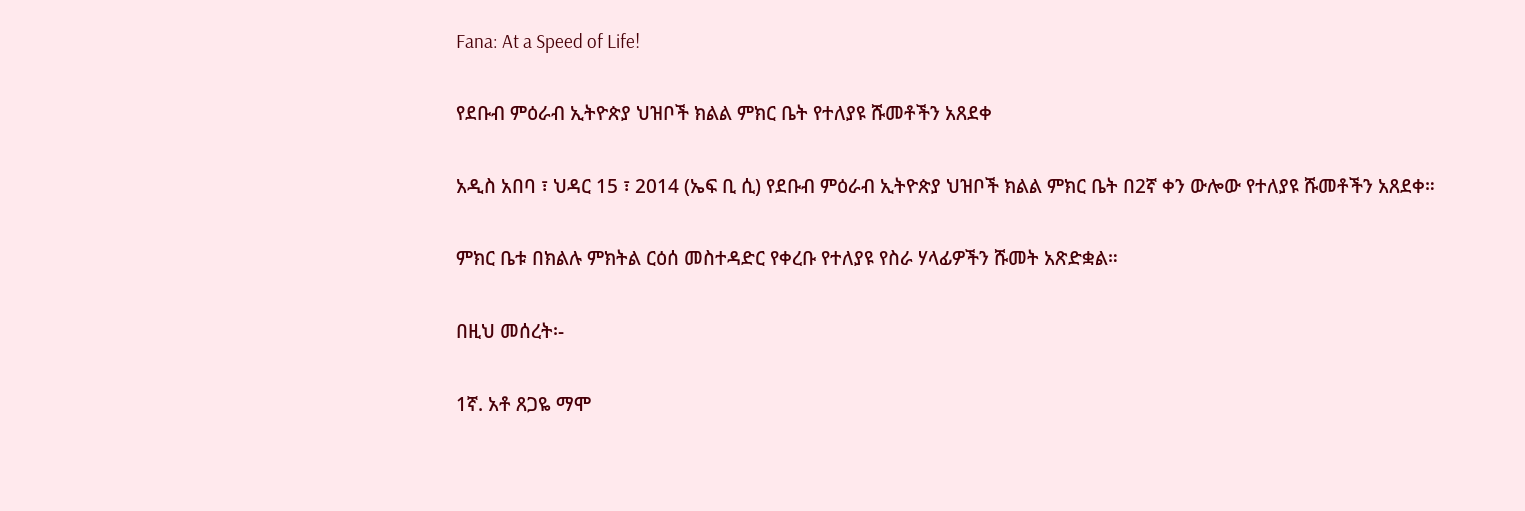Fana: At a Speed of Life!

የደቡብ ምዕራብ ኢትዮጵያ ህዝቦች ክልል ምክር ቤት የተለያዩ ሹመቶችን አጸደቀ

አዲስ አበባ ፣ ህዳር 15 ፣ 2014 (ኤፍ ቢ ሲ) የደቡብ ምዕራብ ኢትዮጵያ ህዝቦች ክልል ምክር ቤት በ2ኛ ቀን ውሎው የተለያዩ ሹመቶችን አጸደቀ።

ምክር ቤቱ በክልሉ ምክትል ርዕሰ መስተዳድር የቀረቡ የተለያዩ የስራ ሃላፊዎችን ሹመት አጽድቋል።

በዚህ መሰረት፡-

1ኛ. አቶ ጸጋዬ ማሞ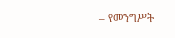– የመንግሥት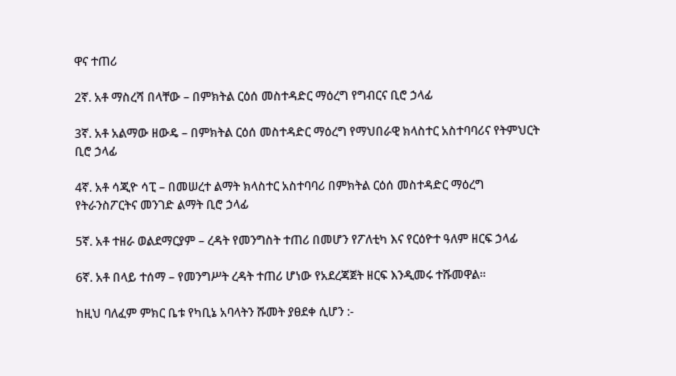ዋና ተጠሪ

2ኛ. አቶ ማስረሻ በላቸው – በምክትል ርዕሰ መስተዳድር ማዕረግ የግብርና ቢሮ ኃላፊ

3ኛ. አቶ አልማው ዘውዴ – በምክትል ርዕሰ መስተዳድር ማዕረግ የማህበራዊ ክላስተር አስተባባሪና የትምህርት ቢሮ ኃላፊ

4ኛ. አቶ ሳጂዮ ሳፒ – በመሠረተ ልማት ክላስተር አስተባባሪ በምክትል ርዕሰ መስተዳድር ማዕረግ የትራንስፖርትና መንገድ ልማት ቢሮ ኃላፊ

5ኛ. አቶ ተዘራ ወልደማርያም – ረዳት የመንግስት ተጠሪ በመሆን የፖለቲካ እና የርዕዮተ ዓለም ዘርፍ ኃላፊ

6ኛ. አቶ በላይ ተሰማ – የመንግሥት ረዳት ተጠሪ ሆነው የአደረጃጀት ዘርፍ እንዲመሩ ተሹመዋል።

ከዚህ ባለፈም ምክር ቤቱ የካቢኔ አባላትን ሹመት ያፀደቀ ሲሆን :-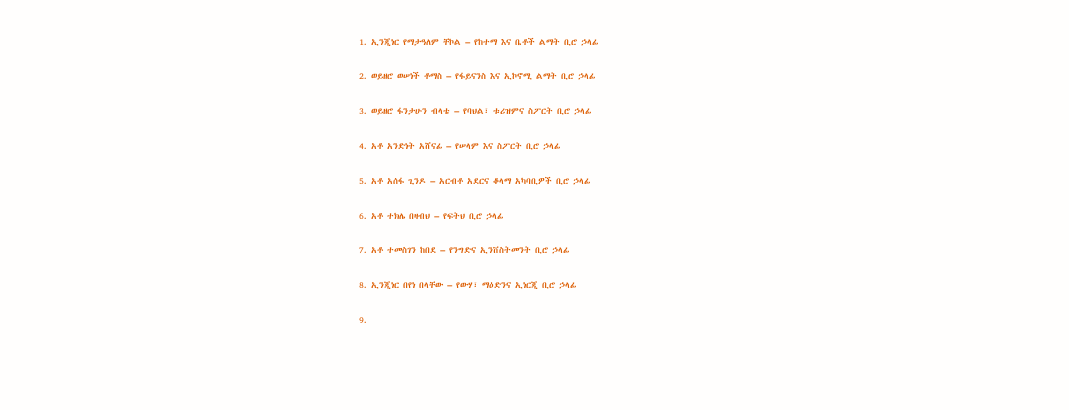1. ኢንጂነር የማታዓለም ቸኮል – የከተማ እና ቤቶች ልማት ቢሮ ኃላፊ

2. ወይዘሮ ወሠነች ቶማስ – የፋይናንስ እና ኢኮኖሚ ልማት ቢሮ ኃላፊ

3. ወይዘሮ ፋንታሁን ብላቴ – የባህል፣ ቱሪዝምና ስፖርት ቢሮ ኃላፊ

4. አቶ አንድነት አሸናፊ – የሠላም እና ስፖርት ቢሮ ኃላፊ

5. አቶ አሰፋ ጊንዶ – አርብቶ አደርና ቆላማ አካባቢዎች ቢሮ ኃላፊ

6. አቶ ተክሌ በዛብህ – የፍትህ ቢሮ ኃላፊ

7. አቶ ተመስገን ከበደ – የንግድና ኢንቨስትመንት ቢሮ ኃላፊ

8. ኢንጂነር በየነ በላቸው – የውሃ፣ ማዕድንና ኢነርጂ ቢሮ ኃላፊ

9.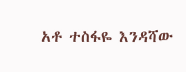አቶ ተስፋዬ እንዳሻው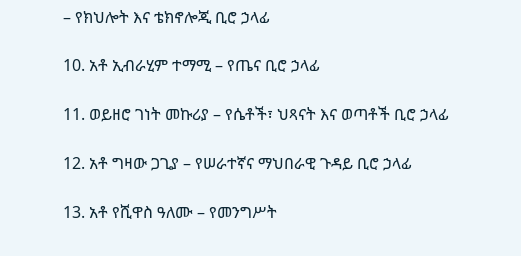– የክህሎት እና ቴክኖሎጂ ቢሮ ኃላፊ

10. አቶ ኢብራሂም ተማሚ – የጤና ቢሮ ኃላፊ

11. ወይዘሮ ገነት መኩሪያ – የሴቶች፣ ህጻናት እና ወጣቶች ቢሮ ኃላፊ

12. አቶ ግዛው ጋጊያ – የሠራተኛና ማህበራዊ ጉዳይ ቢሮ ኃላፊ

13. አቶ የሺዋስ ዓለሙ – የመንግሥት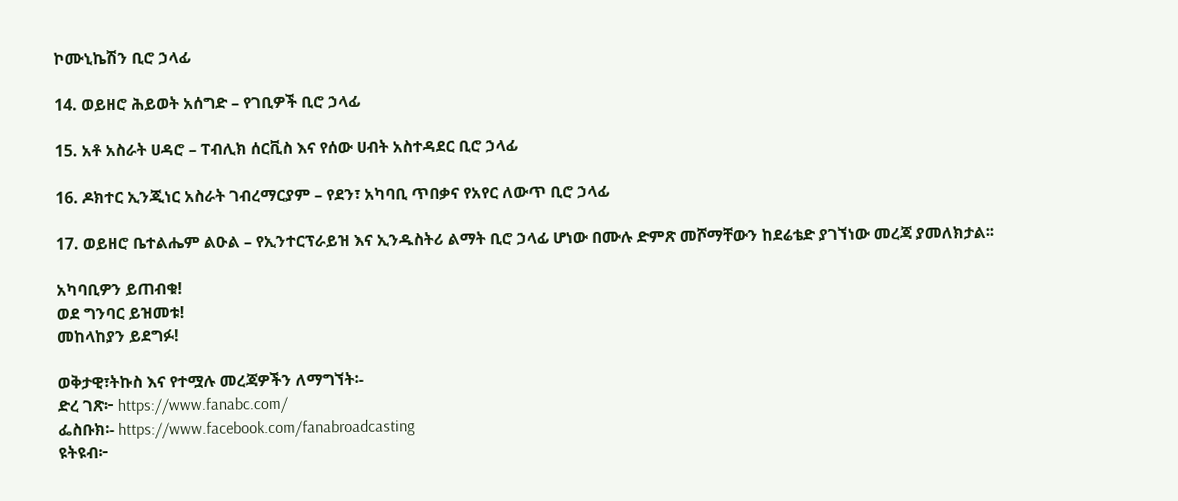ኮሙኒኬሽን ቢሮ ኃላፊ

14. ወይዘሮ ሕይወት አሰግድ – የገቢዎች ቢሮ ኃላፊ

15. አቶ አስራት ሀዳሮ – ፐብሊክ ሰርቪስ እና የሰው ሀብት አስተዳደር ቢሮ ኃላፊ

16. ዶክተር ኢንጂነር አስራት ገብረማርያም – የደን፣ አካባቢ ጥበቃና የአየር ለውጥ ቢሮ ኃላፊ

17. ወይዘሮ ቤተልሔም ልዑል – የኢንተርፕራይዝ እና ኢንዱስትሪ ልማት ቢሮ ኃላፊ ሆነው በሙሉ ድምጽ መሾማቸውን ከደሬቴድ ያገኘነው መረጃ ያመለክታል፡፡

አካባቢዎን ይጠብቁ!
ወደ ግንባር ይዝመቱ!
መከላከያን ይደግፉ!

ወቅታዊ፣ትኩስ እና የተሟሉ መረጃዎችን ለማግኘት፡-
ድረ ገጽ፦ https://www.fanabc.com/
ፌስቡክ፡- https://www.facebook.com/fanabroadcasting
ዩትዩብ፦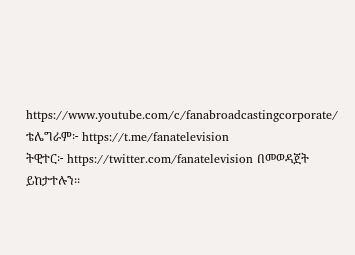https://www.youtube.com/c/fanabroadcastingcorporate/
ቴሌግራም፦ https://t.me/fanatelevision
ትዊተር፦ https://twitter.com/fanatelevision በመወዳጀት ይከታተሉን፡፡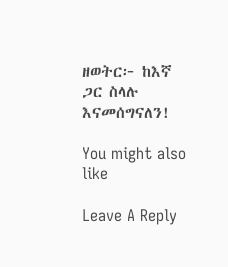ዘወትር፦ ከእኛ ጋር ስላሉ እናመሰግናለን!

You might also like

Leave A Reply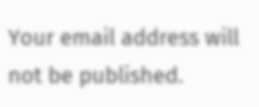Your email address will not be published.